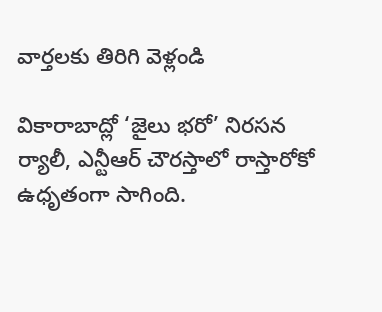వార్తలకు తిరిగి వెళ్లండి

వికారాబాద్లో ‘జైలు భరో’ నిరసన ర్యాలీ, ఎన్టీఆర్ చౌరస్తాలో రాస్తారోకో ఉధృతంగా సాగింది.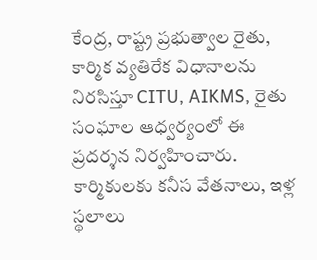కేంద్ర, రాష్ట్ర ప్రభుత్వాల రైతు, కార్మిక వ్యతిరేక విధానాలను నిరసిస్తూ CITU, AIKMS, రైతు సంఘాల ఆధ్వర్యంలో ఈ ప్రదర్శన నిర్వహించారు.
కార్మికులకు కనీస వేతనాలు, ఇళ్ల స్థలాలు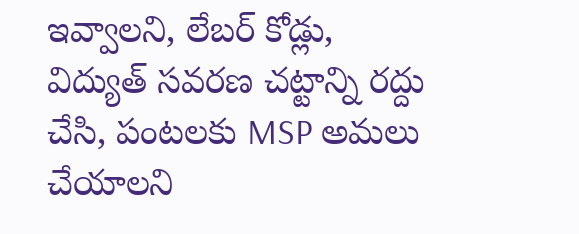ఇవ్వాలని, లేబర్ కోడ్లు, విద్యుత్ సవరణ చట్టాన్ని రద్దు చేసి, పంటలకు MSP అమలు చేయాలని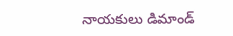నాయకులు డిమాండ్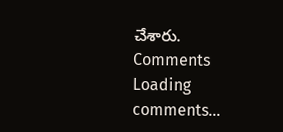చేశారు.
Comments
Loading comments...